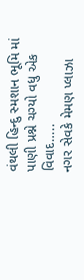વંથલી હિન્દુ સ્મશાન ભૂમિ માં પાણી પ્રશ્ને ચગ્યો વધુ એક વિવાદ…..
નગર સેવકે મેમણ પ્લાઝા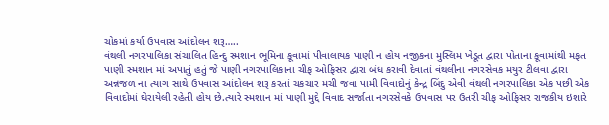ચોકમાં કર્યા ઉપવાસ આંદોલન શરૂ…..
વંથલી નગરપાલિકા સંચાલિત હિન્દુ સ્મશાન ભૂમિના કૂવામાં પીવાલાયક પાણી ન હોય નજીકના મુસ્લિમ ખેડૂત દ્વારા પોતાના કૂવામાંથી મફત પાણી સ્મશાન માં અપાતું હતું જે પાણી નગરપાલિકાના ચીફ ઓફિસર દ્વારા બંધ કરાવી દેવાતાં વંથલીના નગરસેવક મયુર ટીલવા દ્વારા અન્નજળ ના ત્યાગ સાથે ઉપવાસ આંદોલન શરૂ કરતાં ચકચાર મચી જવા પામી વિવાદોનું કેન્દ્ર બિંદુ એવી વંથલી નગરપાલિકા એક પછી એક વિવાદોમાં ઘેરાયેલી રહેતી હોય છે.ત્યારે સ્મશાન માં પાણી મુદ્દે વિવાદ સર્જાતા નગરસેવકે ઉપવાસ પર ઉતરી ચીફ ઓફિસર રાજકીય ઇશારે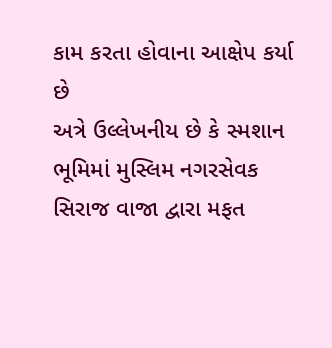કામ કરતા હોવાના આક્ષેપ કર્યા છે
અત્રે ઉલ્લેખનીય છે કે સ્મશાન ભૂમિમાં મુસ્લિમ નગરસેવક સિરાજ વાજા દ્વારા મફત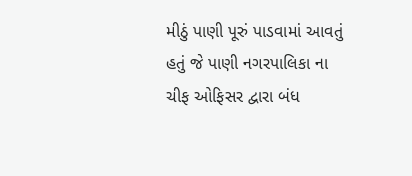મીઠું પાણી પૂરું પાડવામાં આવતું હતું જે પાણી નગરપાલિકા ના ચીફ ઓફિસર દ્વારા બંધ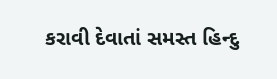કરાવી દેવાતાં સમસ્ત હિન્દુ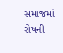સમાજમાં રોષની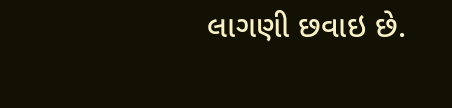લાગણી છવાઇ છે.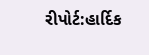રીપોર્ટ:હાર્દિક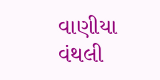વાણીયા વંથલી